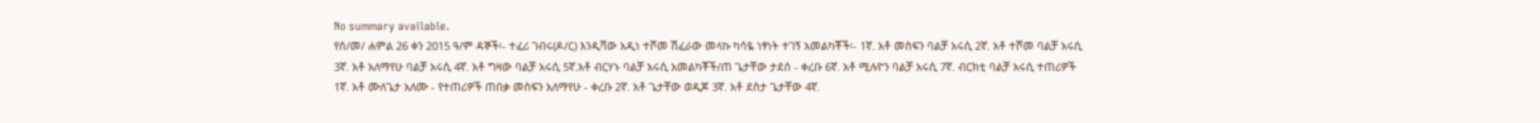No summary available.
የሰ/መ/ ሐምል 26 ቀን 2015 ዓ/ም ዳኞች፡- ተፈሪ ገብሩ(ዶ/ር) እንዲሻው አዲነ ተሾመ ሽፈራው መላኩ ካሳዬ ነፃነት ተገኝ አመልካቾች፡- 1ኛ. አቶ መስፍን ባልቻ አሩሲ 2ኛ. አቶ ተሾመ ባልቻ አሩሲ 3ኛ. አቶ አለማየሁ ባልቻ አሩሲ 4ኛ. አቶ ግዛው ባልቻ አሩሲ 5ኛ.አቶ ብርሃኑ ባልቻ አሩሲ አመልካቾች/ጠ ጌታቸው ታደሰ - ቀረቡ 6ኛ. አቶ ሚሉዮን ባልቻ አሩሲ 7ኛ. ብርክቲ ባልቻ አሩሲ ተጠሪዎች 1ኛ. አቶ ሙለጌታ አለሙ - የተጠሪዎች ጠበቃ መስፍን አለማየሁ - ቀረቡ 2ኛ. አቶ ጌታቸው ወዲጆ 3ኛ. አቶ ደስታ ጌታቸው 4ኛ.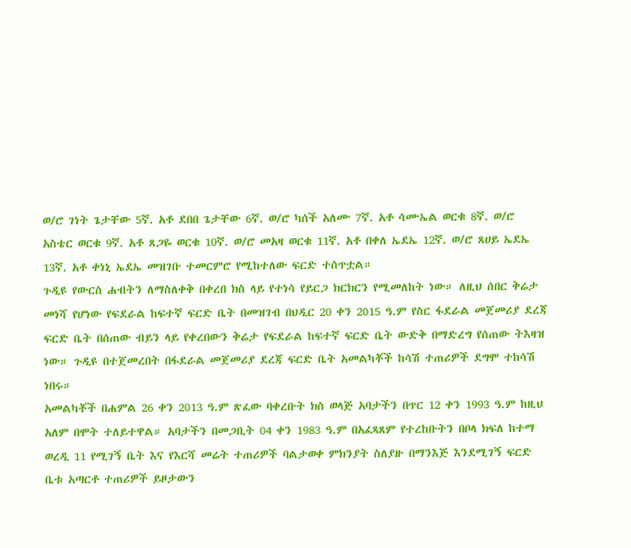ወ/ሮ ገነት ጌታቸው 5ኛ. አቶ ደበበ ጌታቸው 6ኛ. ወ/ሮ ካሰች አለሙ 7ኛ. አቶ ሳሙኤል ወርቁ 8ኛ. ወ/ሮ አስቴር ወርቁ 9ኛ. አቶ ጸጋዬ ወርቁ 10ኛ. ወ/ሮ መአዛ ወርቁ 11ኛ. አቶ በቀለ ኤደኤ 12ኛ. ወ/ሮ ጸሀይ ኤደኤ 13ኛ. አቶ ቀነኒ ኤደኤ መዝገቡ ተመርምሮ የሚከተለው ፍርድ ተሰጥቷል።
ጉዲዩ የውርስ ሐብትን ለማስለቀቅ በቀረበ ክስ ላይ የተነሳ የይርጋ ክርክርን የሚመለከት ነው። ለዚህ ሰበር ቅሬታ መነሻ የሆነው የፍደራል ከፍተኛ ፍርድ ቤት በመዝገብ በህዲር 20 ቀን 2015 ዓ.ም የስር ፋደራል መጀመሪያ ደረጃ ፍርድ ቤት በሰጠው ብይን ላይ የቀረበውን ቅሬታ የፍደራል ከፍተኛ ፍርድ ቤት ውድቅ በማድረግ የሰጠው ትእዛዝ ነው። ጉዲዩ በተጀመረበት በፋደራል መጀመሪያ ደረጃ ፍርድ ቤት አመልካቾች ከሳሽ ተጠሪዎች ደግሞ ተከሳሽ ነበሩ።
አመልካቾች በሐምል 26 ቀን 2013 ዓ.ም ጽፈው ባቀረቡት ክስ ወላጅ አባታችን በጥር 12 ቀን 1993 ዓ.ም ከዚህ አለም በሞት ተለይተዋል። አባታችን በመጋቢት 04 ቀን 1983 ዓ.ም በአፈጻጸም የተረከቡትን በቦላ ክፍለ ከተማ ወረዲ 11 የሚገኝ ቤት እና የእርሻ መሬት ተጠሪዎች ባልታወቀ ምክንያት ስለያዙ በማንእጅ እንደሚገኝ ፍርድ ቤቱ አጣርቶ ተጠሪዎች ይዞታውን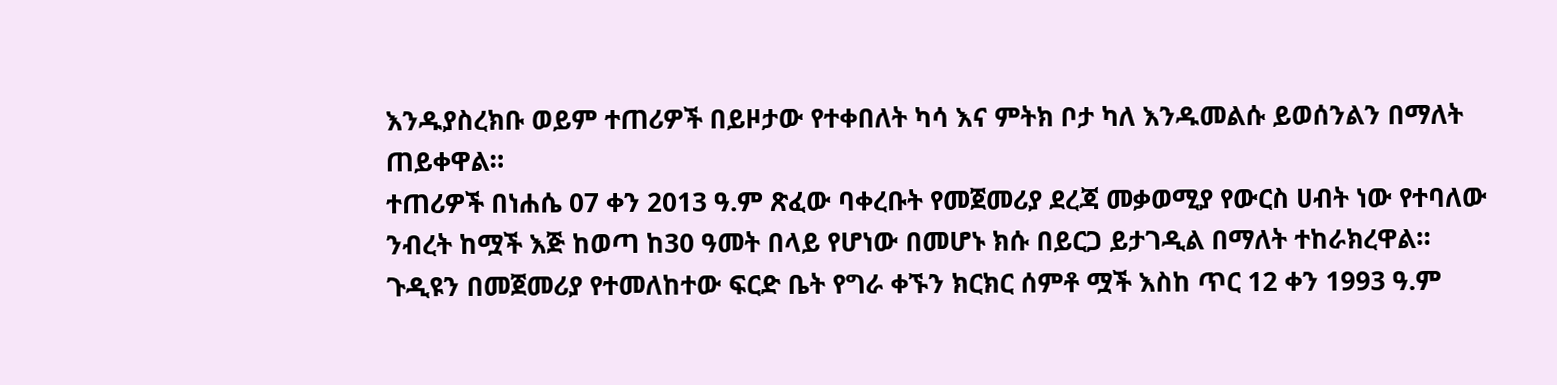እንዱያስረክቡ ወይም ተጠሪዎች በይዞታው የተቀበለት ካሳ እና ምትክ ቦታ ካለ እንዱመልሱ ይወሰንልን በማለት ጠይቀዋል።
ተጠሪዎች በነሐሴ 07 ቀን 2013 ዓ.ም ጽፈው ባቀረቡት የመጀመሪያ ደረጃ መቃወሚያ የውርስ ሀብት ነው የተባለው ንብረት ከሟች እጅ ከወጣ ከ30 ዓመት በላይ የሆነው በመሆኑ ክሱ በይርጋ ይታገዲል በማለት ተከራክረዋል።
ጉዲዩን በመጀመሪያ የተመለከተው ፍርድ ቤት የግራ ቀኙን ክርክር ሰምቶ ሟች እስከ ጥር 12 ቀን 1993 ዓ.ም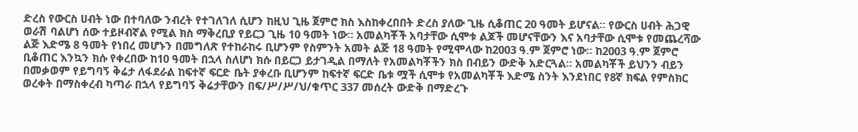ድረስ የውርስ ሀብት ነው በተባለው ንብረት የተገለገለ ሲሆን ከዚህ ጊዜ ጀምሮ ክስ እስከቀረበበት ድረስ ያለው ጊዜ ሲቆጠር 20 ዓመት ይሆናል። የውርስ ሀብት ሕጋዊ ወራሽ ባልሆነ ሰው ተይዞብኛል የሚል ክስ ማቅረቢያ የይርጋ ጊዜ 10 ዓመት ነው። አመልካቾች አባታቸው ሲሞቱ ልጆች መሆናቸውን እና አባታቸው ሲሞቱ የመጨረሻው ልጅ እድሜ 8 ዓመት የነበረ መሆኑን በመግለጽ የተከራከሩ ቢሆንም የስምንት አመት ልጅ 18 ዓመት የሚሞላው ከ2003 ዓ.ም ጀምሮ ነው። ከ2003 ዓ.ም ጀምሮ ቢቆጠር እንኳን ክሱ የቀረበው ከ10 ዓመት በኋላ ስለሆነ ክሱ በይርጋ ይታገዲል በማለት የአመልካቾችን ክስ በብይን ውድቅ አድርጓል። አመልካቾች ይህንን ብይን በመቃወም የይግባኝ ቅሬታ ለፋደራል ከፍተኛ ፍርድ ቤት ያቀረቡ ቢሆንም ከፍተኛ ፍርድ ቤቱ ሟች ሲሞቱ የአመልካቾች እድሜ ስንት እንደነበር የ8ኛ ክፍል የምስክር ወረቀት በማስቀረብ ካጣራ በኋላ የይግባኝ ቅሬታቸውን በፍ/ሥ/ሥ/ህ/ቁጥር 337 መሰረት ውድቅ በማድረጉ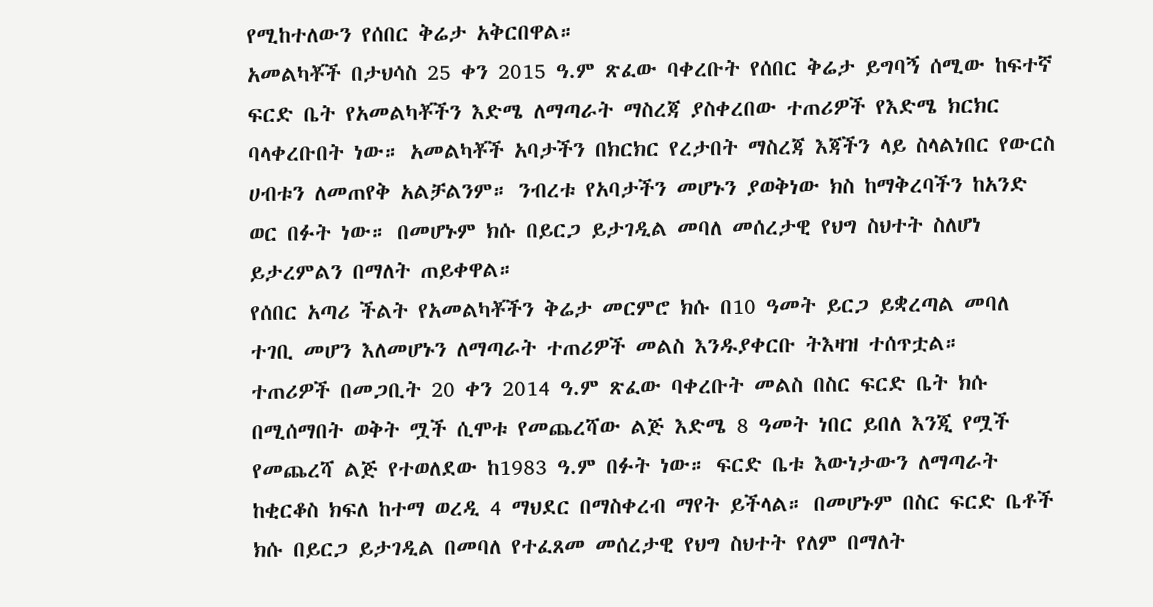የሚከተለውን የሰበር ቅሬታ አቅርበዋል።
አመልካቾች በታህሳስ 25 ቀን 2015 ዓ.ም ጽፈው ባቀረቡት የሰበር ቅሬታ ይግባኝ ሰሚው ከፍተኛ ፍርድ ቤት የአመልካቾችን እድሜ ለማጣራት ማስረጃ ያስቀረበው ተጠሪዎች የእድሜ ክርክር ባላቀረቡበት ነው። አመልካቾች አባታችን በክርክር የረታበት ማስረጃ እጃችን ላይ ስላልነበር የውርስ ሀብቱን ለመጠየቅ አልቻልንም። ንብረቱ የአባታችን መሆኑን ያወቅነው ክስ ከማቅረባችን ከአንድ ወር በፉት ነው። በመሆኑም ክሱ በይርጋ ይታገዲል መባለ መሰረታዊ የህግ ስህተት ስለሆነ ይታረምልን በማለት ጠይቀዋል።
የሰበር አጣሪ ችልት የአመልካቾችን ቅሬታ መርምሮ ክሱ በ10 ዓመት ይርጋ ይቋረጣል መባለ ተገቢ መሆን እለመሆኑን ለማጣራት ተጠሪዎች መልስ እንዱያቀርቡ ትእዛዝ ተሰጥቷል።
ተጠሪዎች በመጋቢት 20 ቀን 2014 ዓ.ም ጽፈው ባቀረቡት መልስ በስር ፍርድ ቤት ክሱ በሚሰማበት ወቅት ሟች ሲሞቱ የመጨረሻው ልጅ እድሜ 8 ዓመት ነበር ይበለ እንጂ የሟች የመጨረሻ ልጅ የተወለደው ከ1983 ዓ.ም በፉት ነው። ፍርድ ቤቱ እውነታውን ለማጣራት ከቂርቆስ ክፍለ ከተማ ወረዲ 4 ማህደር በማስቀረብ ማየት ይችላል። በመሆኑም በስር ፍርድ ቤቶች ክሱ በይርጋ ይታገዲል በመባለ የተፈጸመ መሰረታዊ የህግ ስህተት የለም በማለት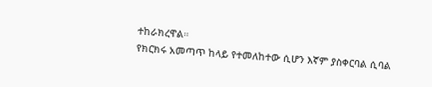ተከራክረዋል።
የክርክሩ አመጣጥ ከላይ የተመለከተው ሲሆን እኛም ያስቀርባል ሲባል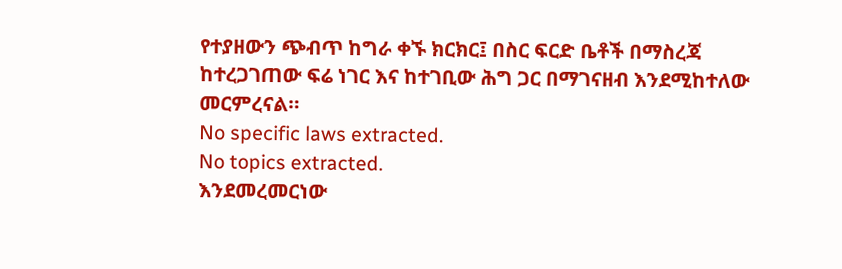የተያዘውን ጭብጥ ከግራ ቀኙ ክርክር፤ በስር ፍርድ ቤቶች በማስረጃ ከተረጋገጠው ፍሬ ነገር እና ከተገቢው ሕግ ጋር በማገናዘብ እንደሚከተለው መርምረናል።
No specific laws extracted.
No topics extracted.
እንደመረመርነው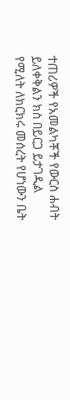ተጠሪዎች የአመልካቾች የውርስ ሐብት ይለቀቅልን ክስ በይርጋ ይታገዲል የሚለት ለክርክሩ መሰረት የሆነውን ቤት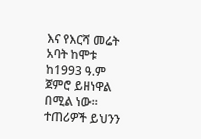እና የእርሻ መሬት አባት ከሞቱ ከ1993 ዓ.ም ጀምሮ ይዘነዋል በሚል ነው። ተጠሪዎች ይህንን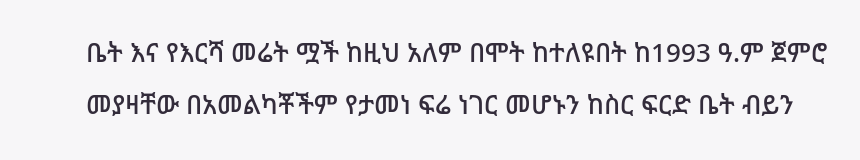ቤት እና የእርሻ መሬት ሟች ከዚህ አለም በሞት ከተለዩበት ከ1993 ዓ.ም ጀምሮ መያዛቸው በአመልካቾችም የታመነ ፍሬ ነገር መሆኑን ከስር ፍርድ ቤት ብይን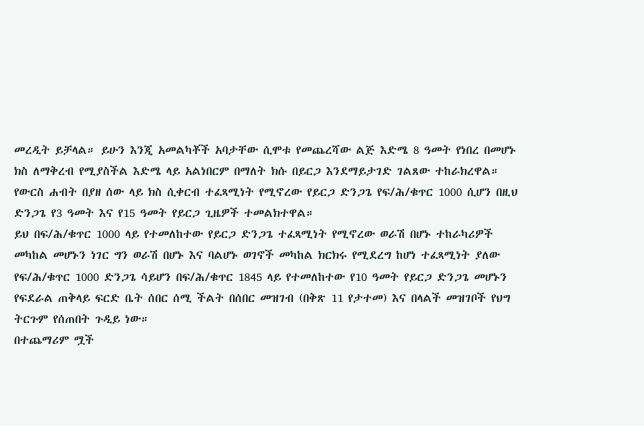መረዲት ይቻላል። ይሁን እንጂ አመልካቾች አባታቸው ሲሞቱ የመጨረሻው ልጅ እድሜ 8 ዓመት የነበረ በመሆኑ ክስ ለማቅረብ የሚያስችል እድሜ ላይ አልነበርም በማለት ክሱ በይርጋ እንደማይታገድ ገልጸው ተከራክረዋል። የውርስ ሐብት በያዘ ሰው ላይ ክስ ሲቀርብ ተፈጻሚነት የሚኖረው የይርጋ ድንጋጌ የፍ/ሕ/ቁጥር 1000 ሲሆን በዚህ ድንጋጌ የ3 ዓመት እና የ15 ዓመት የይርጋ ጊዜዎች ተመልክተዋል።
ይህ በፍ/ሕ/ቁጥር 1000 ላይ የተመለከተው የይርጋ ድንጋጌ ተፈጻሚነት የሚኖረው ወራሽ በሆኑ ተከራካሪዎች መካከል መሆኑን ነገር ግን ወራሽ በሆኑ እና ባልሆኑ ወገኖች መካከል ክርክሩ የሚደረግ ከሆነ ተፈጻሚነት ያለው የፍ/ሕ/ቁጥር 1000 ድንጋጌ ሳይሆን በፍ/ሕ/ቁጥር 1845 ላይ የተመለከተው የ10 ዓመት የይርጋ ድንጋጌ መሆኑን የፍደራል ጠቅላይ ፍርድ ቤት ሰበር ሰሚ ችልት በሰበር መዝገብ (በቅጽ 11 የታተመ) እና በላልች መዝገቦች የህግ ትርጉም የሰጠበት ጉዲይ ነው።
በተጨማሪም ሟች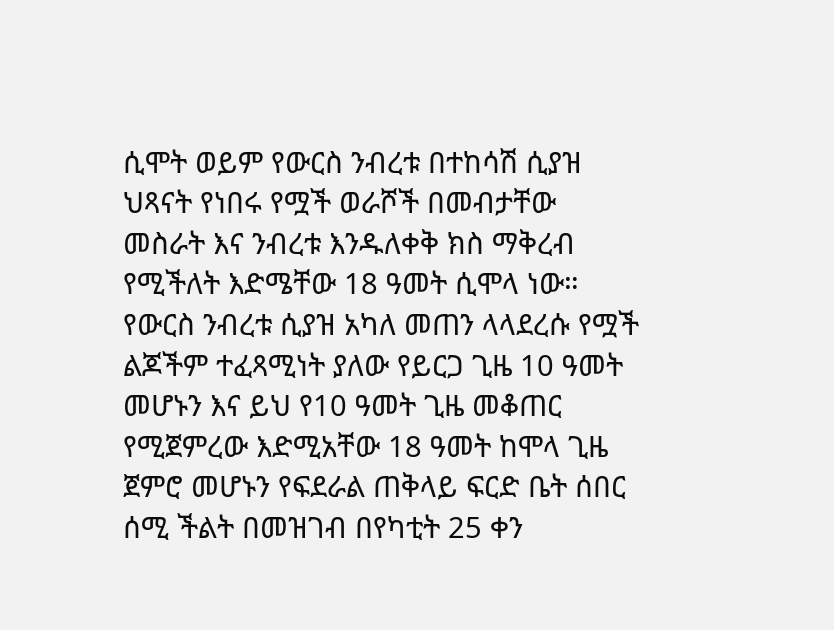ሲሞት ወይም የውርስ ንብረቱ በተከሳሽ ሲያዝ ህጻናት የነበሩ የሟች ወራሾች በመብታቸው መስራት እና ንብረቱ እንዱለቀቅ ክስ ማቅረብ የሚችለት እድሜቸው 18 ዓመት ሲሞላ ነው። የውርስ ንብረቱ ሲያዝ አካለ መጠን ላላደረሱ የሟች ልጆችም ተፈጻሚነት ያለው የይርጋ ጊዜ 10 ዓመት መሆኑን እና ይህ የ10 ዓመት ጊዜ መቆጠር የሚጀምረው እድሚአቸው 18 ዓመት ከሞላ ጊዜ ጀምሮ መሆኑን የፍደራል ጠቅላይ ፍርድ ቤት ሰበር ሰሚ ችልት በመዝገብ በየካቲት 25 ቀን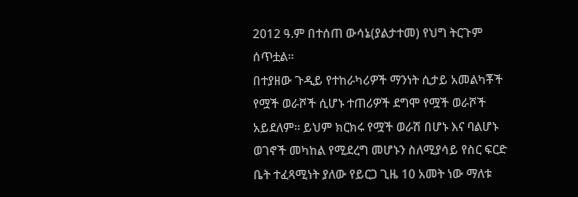2012 ዓ.ም በተሰጠ ውሳኔ(ያልታተመ) የህግ ትርጉም ሰጥቷል።
በተያዘው ጉዲይ የተከራካሪዎች ማንነት ሲታይ አመልካቾች የሟች ወራሾች ሲሆኑ ተጠሪዎች ደግሞ የሟች ወራሾች አይደለም። ይህም ክርክሩ የሟች ወራሽ በሆኑ እና ባልሆኑ ወገኖች መካከል የሚደረግ መሆኑን ስለሚያሳይ የስር ፍርድ ቤት ተፈጻሚነት ያለው የይርጋ ጊዜ 10 አመት ነው ማለቱ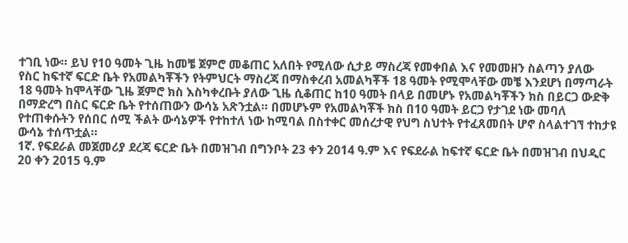ተገቢ ነው። ይህ የ10 ዓመት ጊዜ ከመቼ ጀምሮ መቆጠር አለበት የሚለው ሲታይ ማስረጃ የመቀበል እና የመመዘን ስልጣን ያለው የስር ከፍተኛ ፍርድ ቤት የአመልካቾችን የትምህርት ማስረጃ በማስቀረብ አመልካቾች 18 ዓመት የሚሞላቸው መቼ እንደሆነ በማጣራት 18 ዓመት ከሞላቸው ጊዜ ጀምሮ ክስ እስካቀረቡት ያለው ጊዜ ሲቆጠር ከ10 ዓመት በላይ በመሆኑ የአመልካቾችን ክስ በይርጋ ውድቅ በማድረግ በስር ፍርድ ቤት የተሰጠውን ውሳኔ አጽንቷል። በመሆኑም የአመልካቾች ክስ በ10 ዓመት ይርጋ የታገደ ነው መባለ የተጠቀሱትን የሰበር ሰሚ ችልት ውሳኔዎች የተከተለ ነው ከሚባል በስተቀር መሰረታዊ የህግ ስህተት የተፈጸመበት ሆኖ ስላልተገኘ ተከታዩ ውሳኔ ተሰጥቷል።
1ኛ. የፍደራል መጀመሪያ ደረጃ ፍርድ ቤት በመዝገብ በግንቦት 23 ቀን 2014 ዓ.ም እና የፍደራል ከፍተኛ ፍርድ ቤት በመዝገብ በህዲር 20 ቀን 2015 ዓ.ም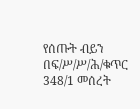የሰጡት ብይን በፍ/ሥ/ሥ/ሕ/ቁጥር 348/1 መሰረት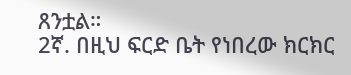ጸንቷል።
2ኛ. በዚህ ፍርድ ቤት የነበረው ክርክር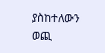ያስከተለውን ወጪ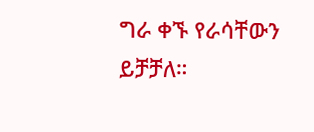ግራ ቀኙ የራሳቸውን ይቻቻለ።